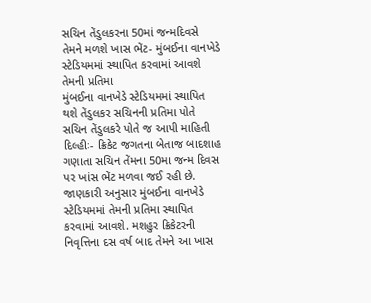સચિન તેંડુલકરના 50માં જન્મદિવસે તેમને મળશે ખાસ ભેંટ- મુંબઈના વાનખેડે સ્ટેડિયમમાં સ્થાપિત કરવામાં આવશે તેમની પ્રતિમા
મુંબઈના વાનખેડે સ્ટેડિયમમાં સ્થાપિત થશે તેંડુલકર સચિનની પ્રતિમા પોતે સચિન તેંડુલકરે પોતે જ આપી માહિતી દિલ્હીઃ- ક્રિકેટ જગતના બેતાજ બાદશાહ ગણાતા સચિન તેંમના 50મા જન્મ દિવસ પર ખાંસ ભેંટ મળવા જઈ રહી છે. જાણકારી અનુસાર મુંબઈના વાનખેડે સ્ટેડિયમમાં તેમની પ્રતિમા સ્થાપિત કરવામાં આવશે. મશહુર ક્રિકેટરની નિવૃત્તિના દસ વર્ષ બાદ તેમને આ ખાસ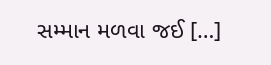સમ્માન મળવા જઈ […]